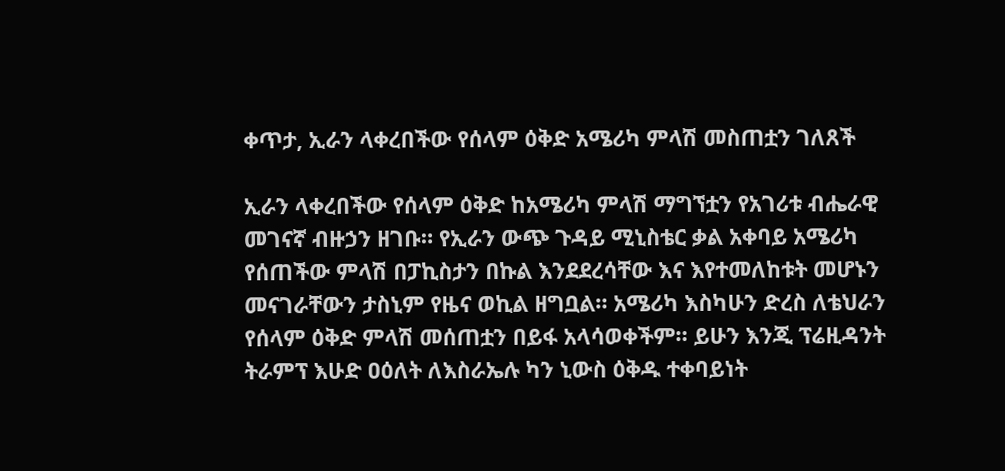ቀጥታ, ኢራን ላቀረበችው የሰላም ዕቅድ አሜሪካ ምላሽ መስጠቷን ገለጸች

ኢራን ላቀረበችው የሰላም ዕቅድ ከአሜሪካ ምላሽ ማግኘቷን የአገሪቱ ብሔራዊ መገናኛ ብዙኃን ዘገቡ። የኢራን ውጭ ጉዳይ ሚኒስቴር ቃል አቀባይ አሜሪካ የሰጠችው ምላሽ በፓኪስታን በኩል እንደደረሳቸው እና እየተመለከቱት መሆኑን መናገራቸውን ታስኒም የዜና ወኪል ዘግቧል። አሜሪካ እስካሁን ድረስ ለቴህራን የሰላም ዕቅድ ምላሽ መሰጠቷን በይፋ አላሳወቀችም። ይሁን እንጂ ፕሬዚዳንት ትራምፕ እሁድ ዐዕለት ለእስራኤሉ ካን ኒውስ ዕቅዱ ተቀባይነት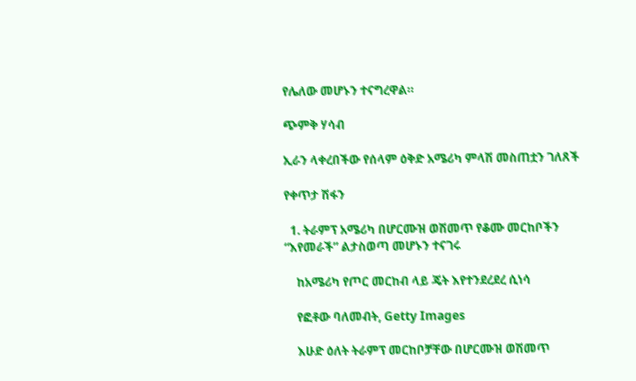የሌለው መሆኑን ተናግረዋል።

ጭምቅ ሃሳብ

ኢራን ላቀረበችው የሰላም ዕቅድ አሜሪካ ምላሽ መስጠቷን ገለጸች

የቀጥታ ሽፋን

  1. ትራምፕ አሜሪካ በሆርሙዝ ወሽመጥ የቆሙ መርከቦችን “እየመራች” ልታስወጣ መሆኑን ተናገሩ

    ከአሜሪካ የጦር መርከብ ላይ ጄት እየተንደረደረ ሲነሳ

    የፎቶው ባለመብት, Getty Images

    እሁድ ዕለት ትራምፕ መርከቦቻቸው በሆርሙዝ ወሽመጥ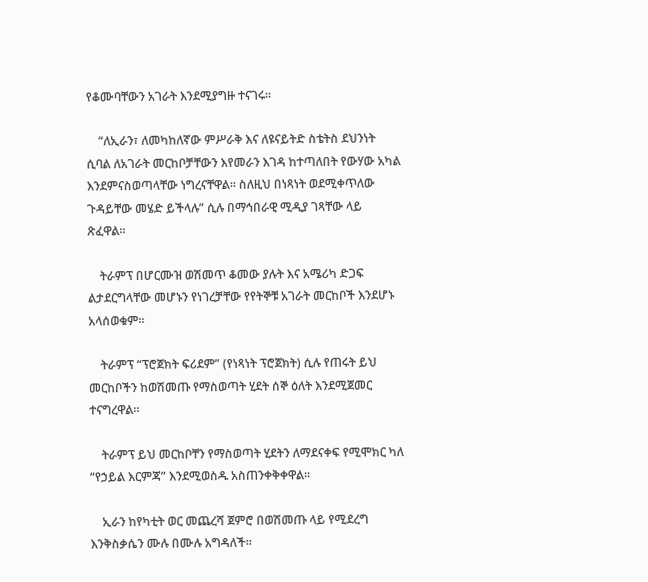የቆሙባቸውን አገራት እንደሚያግዙ ተናገሩ።

    “ለኢራን፣ ለመካከለኛው ምሥራቅ እና ለዩናይትድ ስቴትስ ደህንነት ሲባል ለአገራት መርከቦቻቸውን እየመራን እገዳ ከተጣለበት የውሃው አካል እንደምናስወጣላቸው ነግረናቸዋል። ስለዚህ በነጻነት ወደሚቀጥለው ጉዳይቸው መሄድ ይችላሉ” ሲሉ በማኅበራዊ ሚዲያ ገጻቸው ላይ ጽፈዋል።

    ትራምፕ በሆርሙዝ ወሽመጥ ቆመው ያሉት እና አሜሪካ ድጋፍ ልታደርግላቸው መሆኑን የነገረቻቸው የየትኞቹ አገራት መርከቦች እንደሆኑ አላሰወቁም።

    ትራምፕ “ፕሮጀክት ፍሪደም” (የነጻነት ፕሮጀክት) ሲሉ የጠሩት ይህ መርከቦችን ከወሽመጡ የማስወጣት ሂደት ሰኞ ዕለት እንደሚጀመር ተናግረዋል።

    ትራምፕ ይህ መርከቦቸን የማስወጣት ሂደትን ለማደናቀፍ የሚሞክር ካለ “የኃይል እርምጃ” እንደሚወስዱ አስጠንቀቅቀዋል።

    ኢራን ከየካቲት ወር መጨረሻ ጀምሮ በወሽመጡ ላይ የሚደረግ እንቅስቃሴን ሙሉ በሙሉ አግዳለች።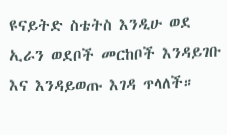ዩናይትድ ስቴትስ እንዲሁ ወደ ኢራን ወደቦች መርከቦች እንዳይገቡ እና እንዳይወጡ እገዳ ጥላለች።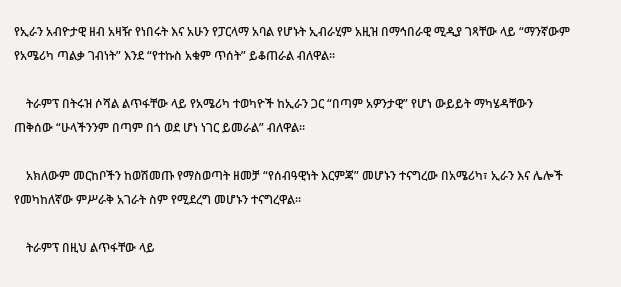የኢራን አብዮታዊ ዘብ አዛዥ የነበሩት እና አሁን የፓርላማ አባል የሆኑት ኢብራሂም አዚዝ በማኅበራዊ ሚዲያ ገጻቸው ላይ “ማንኛውም የአሜሪካ ጣልቃ ገብነት” እንደ “የተኩስ አቁም ጥሰት” ይቆጠራል ብለዋል።

    ትራምፕ በትሩዝ ሶሻል ልጥፋቸው ላይ የአሜሪካ ተወካዮች ከኢራን ጋር “በጣም አዎንታዊ” የሆነ ውይይት ማካሄዳቸውን ጠቅሰው “ሁላችንንም በጣም በጎ ወደ ሆነ ነገር ይመራል” ብለዋል።

    አክለውም መርከቦችን ከወሽመጡ የማስወጣት ዘመቻ “የሰብዓዊነት እርምጃ” መሆኑን ተናግረው በአሜሪካ፣ ኢራን እና ሌሎች የመካከለኛው ምሥራቅ አገራት ስም የሚደረግ መሆኑን ተናግረዋል።

    ትራምፕ በዚህ ልጥፋቸው ላይ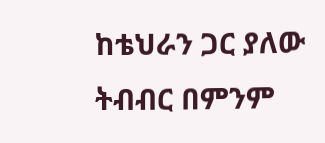ከቴህራን ጋር ያለው ትብብር በምንም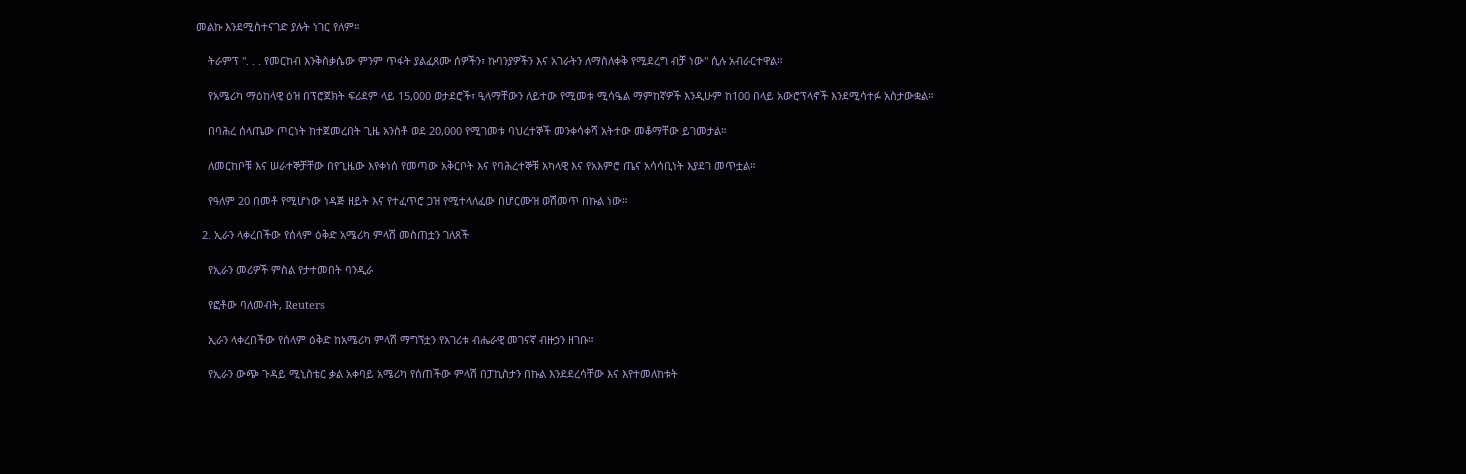መልኩ እንደሚስተናገድ ያሉት ነገር የለም።

    ትራምፕ ". . . የመርከብ እንቅስቃሴው ምንም ጥፋት ያልፈጸሙ ሰዎችን፣ ኩባንያዎችን እና አገራትን ለማስለቀቅ የሚደረግ ብቻ ነው" ሲሉ አብራርተዋል።

    የአሜሪካ ማዕከላዊ ዕዝ በፕሮጀክት ፍሪደም ላይ 15,000 ወታደሮች፣ ዒላማቸውን ለይተው የሚመቱ ሚሳዔል ማምከኛዎች እንዲሁም ከ100 በላይ አውሮፕላኖች እንደሚሳተፉ አስታውቋል።

    በባሕረ ሰላጤው ጦርነት ከተጀመረበት ጊዜ አንስቶ ወደ 20,000 የሚገመቱ ባህረተኞች መንቀሳቀሻ አትተው መቆማቸው ይገመታል።

    ለመርከቦቹ እና ሠራተኞቻቸው በየጊዜው እየቀነሰ የመጣው አቅርቦት እና የባሕረተኞቹ አካላዊ እና የአእምሮ ጤና አሳሳቢነት እያደገ መጥቷል።

    የዓለም 20 በመቶ የሚሆነው ነዳጅ ዘይት እና የተፈጥሮ ጋዝ የሚተላለፈው በሆርሙዝ ወሽመጥ በኩል ነው።

  2. ኢራን ላቀረበችው የሰላም ዕቅድ አሜሪካ ምላሽ መስጠቷን ገለጸች

    የኢራን መሪዎች ምስል የታተመበት ባንዲራ

    የፎቶው ባለመብት, Reuters

    ኢራን ላቀረበችው የሰላም ዕቅድ ከአሜሪካ ምላሽ ማግኘቷን የአገሪቱ ብሔራዊ መገናኛ ብዙኃን ዘገቡ።

    የኢራን ውጭ ጉዳይ ሚኒስቴር ቃል አቀባይ አሜሪካ የሰጠችው ምላሽ በፓኪስታን በኩል እንደደረሳቸው እና እየተመለከቱት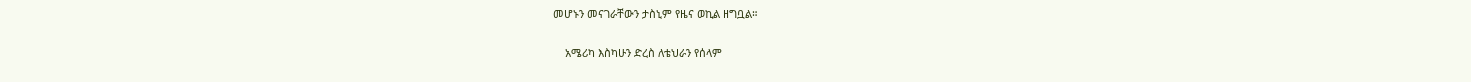መሆኑን መናገራቸውን ታስኒም የዜና ወኪል ዘግቧል።

    አሜሪካ እስካሁን ድረስ ለቴህራን የሰላም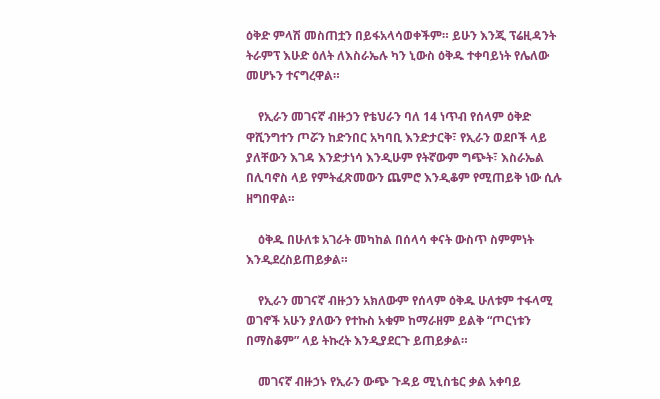ዕቅድ ምላሽ መስጠቷን በይፋአላሳወቀችም። ይሁን እንጂ ፕሬዚዳንት ትራምፕ እሁድ ዕለት ለእስራኤሉ ካን ኒውስ ዕቅዱ ተቀባይነት የሌለው መሆኑን ተናግረዋል።

    የኢራን መገናኛ ብዙኃን የቴህራን ባለ 14 ነጥብ የሰላም ዕቅድ ዋሺንግተን ጦሯን ከድንበር አካባቢ እንድታርቅ፣ የኢራን ወደቦች ላይ ያለቸውን እገዳ እንድታነሳ እንዲሁም የትኛውም ግጭት፣ እስራኤል በሊባኖስ ላይ የምትፈጽመውን ጨምሮ እንዲቆም የሚጠይቅ ነው ሲሉ ዘግበዋል።

    ዕቅዱ በሁለቱ አገራት መካከል በሰላሳ ቀናት ውስጥ ስምምነት እንዲደረስይጠይቃል።

    የኢራን መገናኛ ብዙኃን አክለውም የሰላም ዕቅዱ ሁለቱም ተፋላሚ ወገኖች አሁን ያለውን የተኩስ አቁም ከማራዘም ይልቅ “ጦርነቱን በማስቆም” ላይ ትኩረት እንዲያደርጉ ይጠይቃል።

    መገናኛ ብዙኃኑ የኢራን ውጭ ጉዳይ ሚኒስቴር ቃል አቀባይ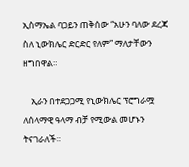ኢስማኤል ባጋይን ጠቅሰው “አሁን ባለው ደረጃ ስለ ኒውክሌር ድርድር የለም” ማለታቸውን ዘግበዋል።

    ኢራን በተደጋጋሚ የኒውክሌር ፕሮግራሟ ለሰላማዊ ዓላማ ብቻ የሚውል መሆኑን ትናገራለች።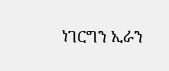ነገርግን ኢራን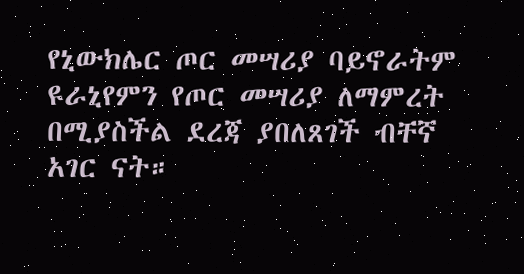የኒውክሌር ጦር መሣሪያ ባይኖራትም ዩራኒየምን የጦር መሣሪያ ለማምረት በሚያስችል ደረጃ ያበለጸገች ብቸኛ አገር ናት።